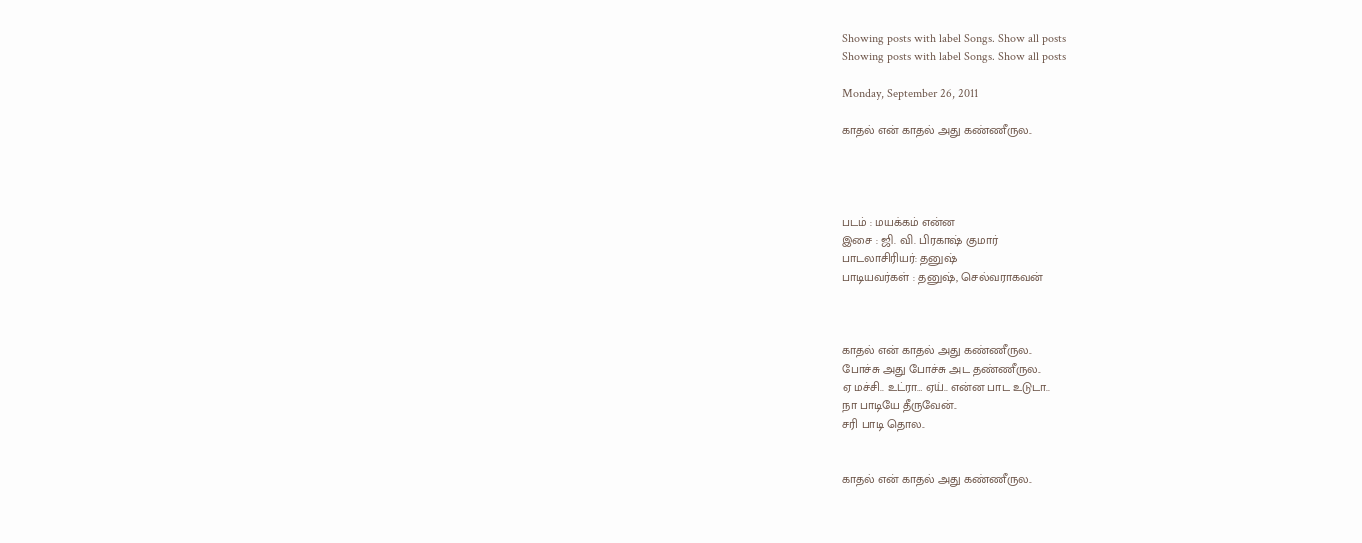Showing posts with label Songs. Show all posts
Showing posts with label Songs. Show all posts

Monday, September 26, 2011

காதல் என் காதல் அது கண்ணீருல..




படம் : மயக்கம் என்ன‌
இசை : ஜி. வி. பிரகாஷ் குமார்
பாடலாசிரியர்: தனுஷ்
பாடியவர்கள் : தனுஷ், செல்வராகவன்



காதல் என் காதல் அது கண்ணீருல..
போச்சு அது போச்சு அட தண்ணீருல..
ஏ மச்சி.. உட்ரா… ஏய்.. என்ன பாட உடுடா..
நா பாடியே தீருவேன்..
சரி பாடி தொல..


காதல் என் காதல் அது கண்ணீருல..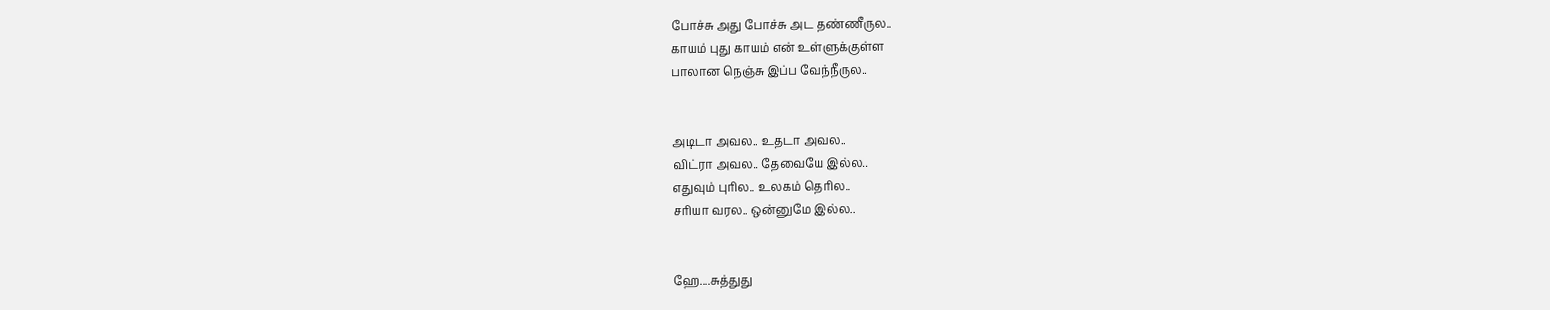போச்சு அது போச்சு அட தண்ணீருல..
காயம் புது காயம் என் உள்ளுக்குள்ள
பாலான நெஞ்சு இப்ப வேந்நீருல..


அடிடா அவல.. உதடா அவல..
விட்ரா அவல.. தேவையே இல்ல..
எதுவும் புரில.. உலகம் தெரில..
சரியா வரல.. ஒன்னுமே இல்ல..


ஹே....சுத்துது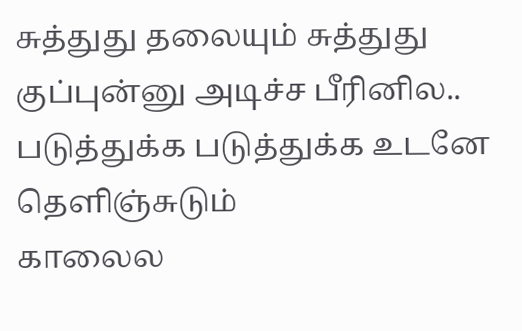சுத்துது தலையும் சுத்துது
குப்புன்னு அடிச்ச பீரினில..
படுத்துக்க படுத்துக்க உடனே தெளிஞ்சுடும்
காலைல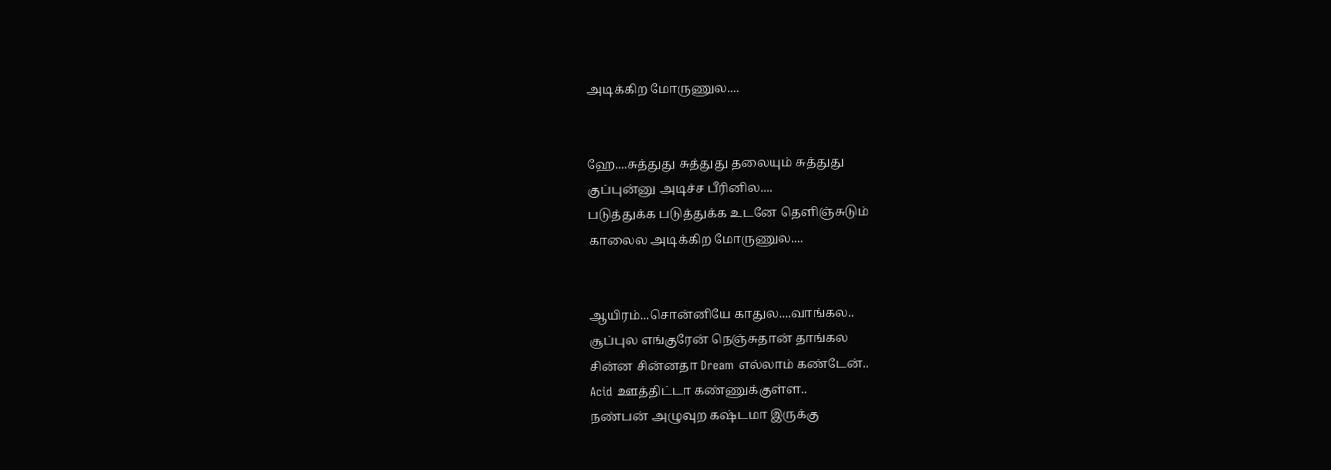அடிக்கிற மோருணுல....


ஹே....சுத்துது சுத்துது தலையும் சுத்துது
குப்புன்னு அடிச்ச பீரினில....
படுத்துக்க படுத்துக்க உடனே தெளிஞ்சுடும்
காலைல அடிக்கிற மோருணுல....


ஆயிரம்...சொன்னியே காதுல....வாங்கல..
சூப்புல எங்குரேன் நெஞ்சுதான் தாங்கல
சின்ன சின்னதா Dream எல்லாம் கண்டேன்..
Acid ஊத்திட்டா கண்ணுக்குள்ள..
நண்பன் அழுவுற கஷ்டமா இருக்கு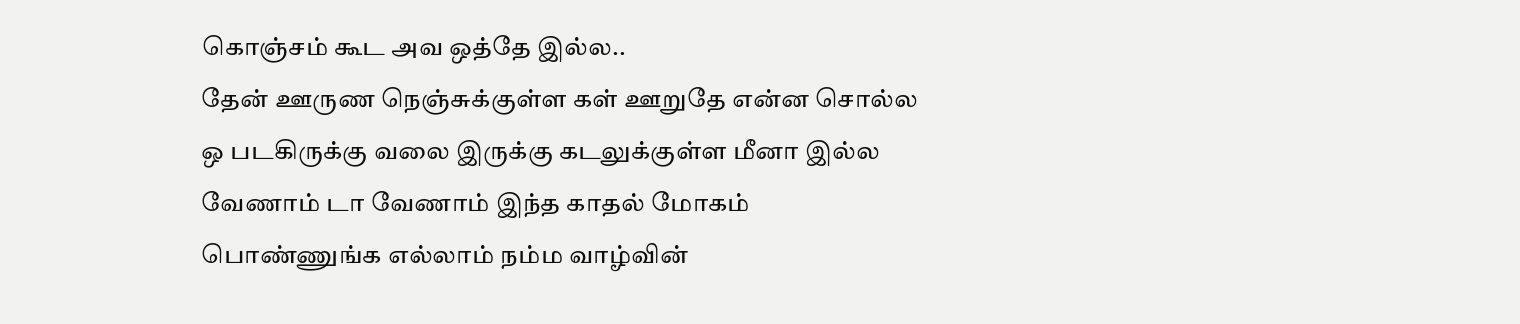கொஞ்சம் கூட அவ ஒத்தே இல்ல..
தேன் ஊருண நெஞ்சுக்குள்ள கள் ஊறுதே என்ன சொல்ல
ஒ படகிருக்கு வலை இருக்கு கடலுக்குள்ள மீனா இல்ல
வேணாம் டா வேணாம் இந்த காதல் மோகம்
பொண்ணுங்க எல்லாம் நம்ம வாழ்வின்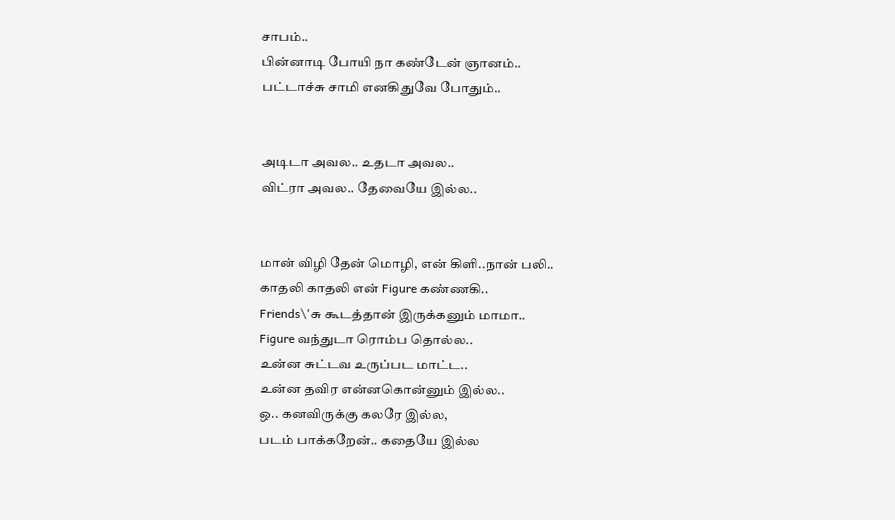சாபம்..
பின்னாடி போயி நா கண்டேன் ஞானம்..
பட்டாச்சு சாமி எனகிதுவே போதும்..


அடிடா அவல.. உதடா அவல..
விட்ரா அவல.. தேவையே இல்ல..


மான் விழி தேன் மொழி, என் கிளி..நான் பலி..
காதலி காதலி என் Figure கண்ணகி..
Friends\'சு கூடத்தான் இருக்கனும் மாமா..
Figure வந்துடா ரொம்ப தொல்ல..
உன்ன சுட்டவ உருப்பட மாட்ட..
உன்ன தவிர என்னகொன்னும் இல்ல..
ஒ.. கனவிருக்கு கலரே இல்ல,
படம் பாக்கறேன்.. கதையே இல்ல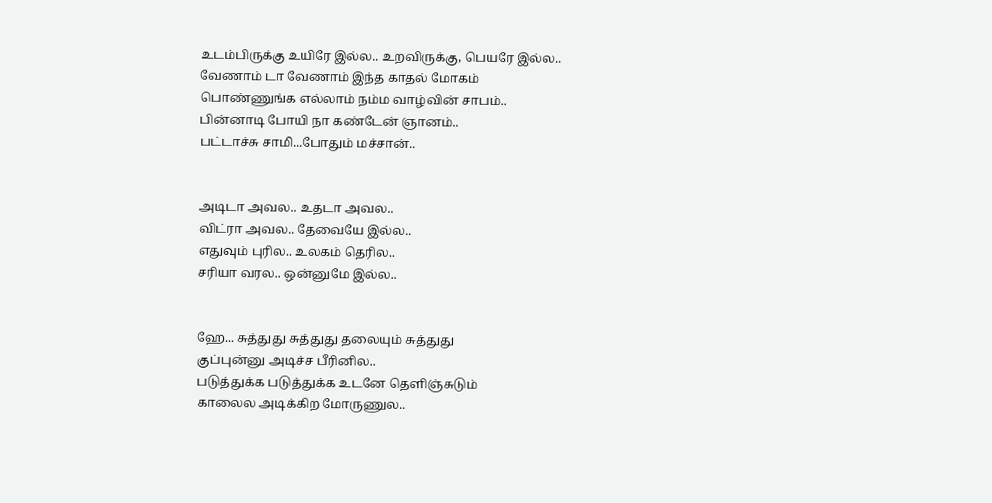உடம்பிருக்கு உயிரே இல்ல.. உறவிருக்கு, பெயரே இல்ல..
வேணாம் டா வேணாம் இந்த காதல் மோகம்
பொண்ணுங்க எல்லாம் நம்ம வாழ்வின் சாபம்..
பின்னாடி போயி நா கண்டேன் ஞானம்..
பட்டாச்சு சாமி...போதும் மச்சான்..


அடிடா அவல.. உதடா அவல..
விட்ரா அவல.. தேவையே இல்ல..
எதுவும் புரில.. உலகம் தெரில..
சரியா வரல.. ஒன்னுமே இல்ல..


ஹே... சுத்துது சுத்துது தலையும் சுத்துது
குப்புன்னு அடிச்ச பீரினில..
படுத்துக்க படுத்துக்க உடனே தெளிஞ்சுடும்
காலைல அடிக்கிற மோருணுல..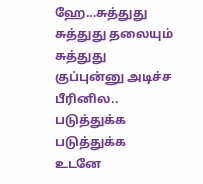ஹே...சுத்துது சுத்துது தலையும் சுத்துது
குப்புன்னு அடிச்ச பீரினில..
படுத்துக்க படுத்துக்க உடனே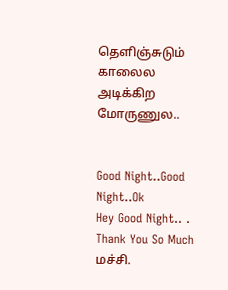தெளிஞ்சுடும்
காலைல அடிக்கிற மோருணுல..


Good Night..Good Night..Ok
Hey Good Night.. . Thank You So Much மச்சி.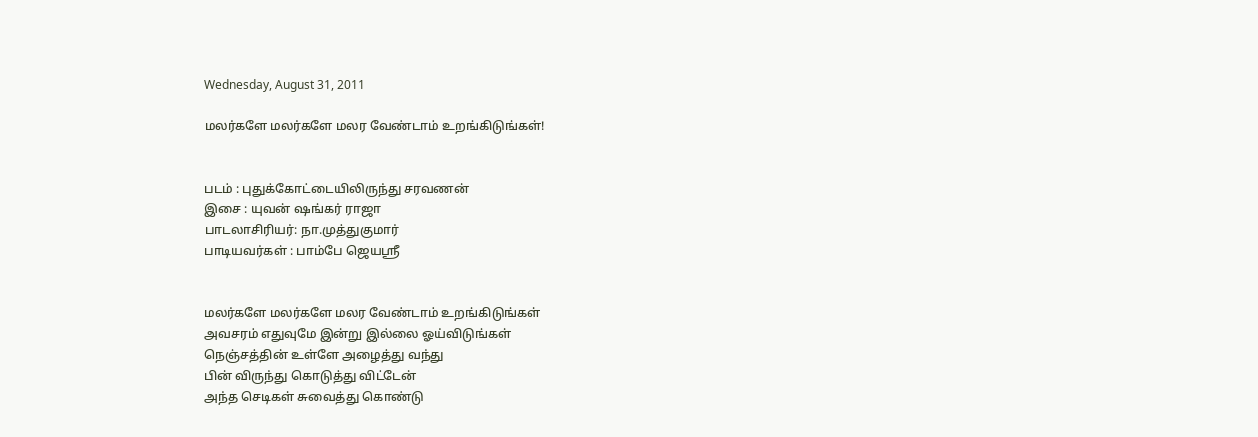Wednesday, August 31, 2011

மலர்களே மலர்களே மலர வேண்டாம் உறங்கிடுங்கள்!


படம் : புதுக்கோட்டையிலிருந்து சரவணன்
இசை : யுவன் ஷங்கர் ராஜா
பாடலாசிரியர்: நா.முத்துகுமார்
பாடியவர்கள் : பாம்பே ஜெயஸ்ரீ


மலர்களே மலர்களே மலர வேண்டாம் உறங்கிடுங்கள்
அவசரம் எதுவுமே இன்று இல்லை ஓய்விடுங்கள்
நெஞ்சத்தின் உள்ளே அழைத்து வந்து
பின் விருந்து கொடுத்து விட்டேன்
அந்த செடிகள் சுவைத்து கொண்டு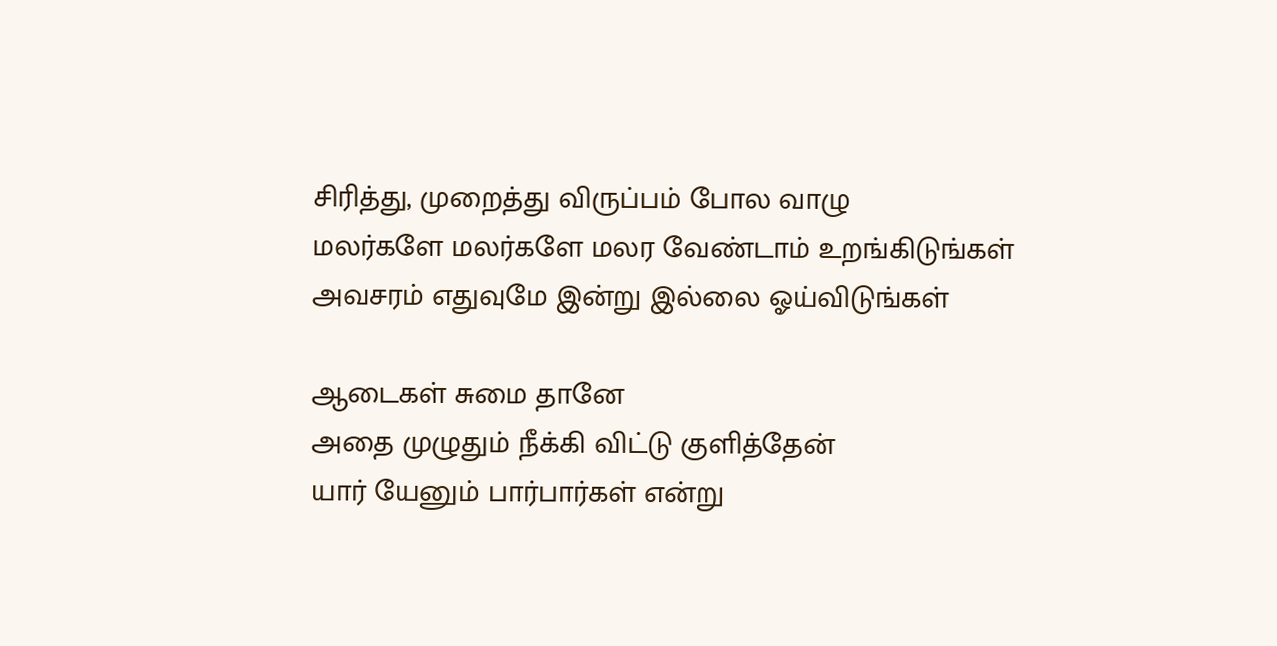சிரித்து, முறைத்து விருப்பம் போல வாழு
மலர்களே மலர்களே மலர வேண்டாம் உறங்கிடுங்கள்
அவசரம் எதுவுமே இன்று இல்லை ஓய்விடுங்கள்

ஆடைகள் சுமை தானே
அதை முழுதும் நீக்கி விட்டு குளித்தேன்
யார் யேனும் பார்பார்கள் என்று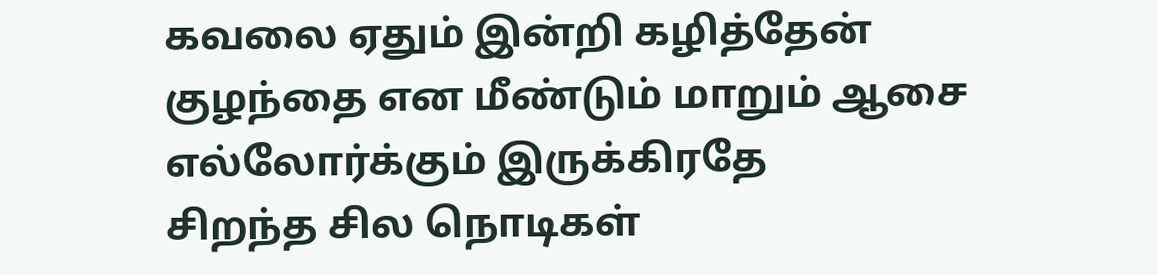கவலை ஏதும் இன்றி கழித்தேன்
குழந்தை என மீண்டும் மாறும் ஆசை
எல்லோர்க்கும் இருக்கிரதே
சிறந்த சில நொடிகள்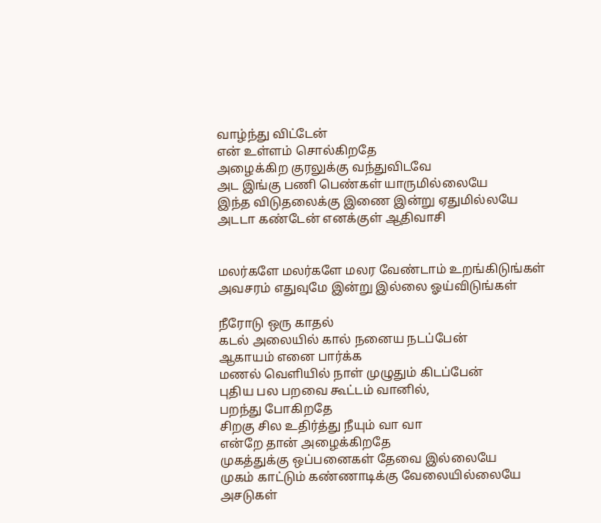வாழ்ந்து விட்டேன்
என் உள்ளம் சொல்கிறதே
அழைக்கிற குரலுக்கு வந்துவிடவே
அட இங்கு பணி பெண்கள் யாருமில்லையே
இந்த விடுதலைக்கு இணை இன்று ஏதுமில்லயே
அடடா கண்டேன் எனக்குள் ஆதிவாசி


மலர்களே மலர்களே மலர வேண்டாம் உறங்கிடுங்கள்
அவசரம் எதுவுமே இன்று இல்லை ஓய்விடுங்கள்

நீரோடு ஒரு காதல்
கடல் அலையில் கால் நனைய நடப்பேன்
ஆகாயம் எனை பார்க்க
மணல் வெளியில் நாள் முழுதும் கிடப்பேன்
புதிய பல பறவை கூட்டம் வானில்,
பறந்து போகிறதே
சிறகு சில உதிர்த்து நீயும் வா வா
என்றே தான் அழைக்கிறதே
முகத்துக்கு ஒப்பனைகள் தேவை இல்லையே
முகம் காட்டும் கண்ணாடிக்கு வேலையில்லையே
அசடுகள்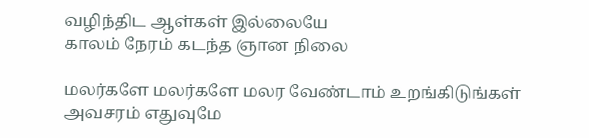வழிந்திட ஆள்கள் இல்லையே
காலம் நேரம் கடந்த ஞான நிலை

மலர்களே மலர்களே மலர வேண்டாம் உறங்கிடுங்கள்
அவசரம் எதுவுமே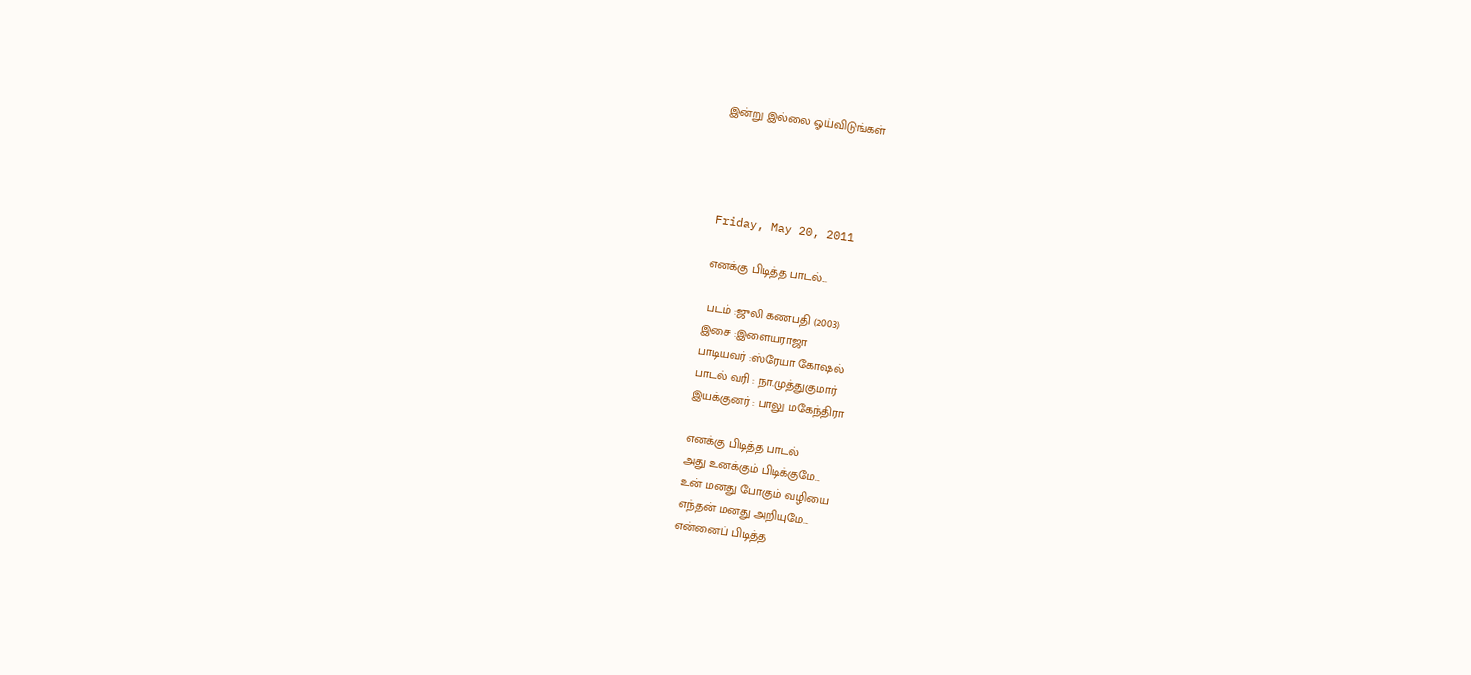இன்று இல்லை ஓய்விடுங்கள்




Friday, May 20, 2011

எனக்கு பிடித்த பாடல்...

 படம் :ஜுலி கணபதி (2003)
இசை :இளையராஜா
பாடியவர் :ஸ்ரேயா கோஷல்
பாடல் வரி : நா.முத்துகுமார்
இயக்குனர் : பாலு மகேந்திரா

எனக்கு பிடித்த பாடல்
அது உனக்கும் பிடிக்குமே...
உன் மனது போகும் வழியை
எந்தன் மனது அறியுமே...
என்னைப் பிடித்த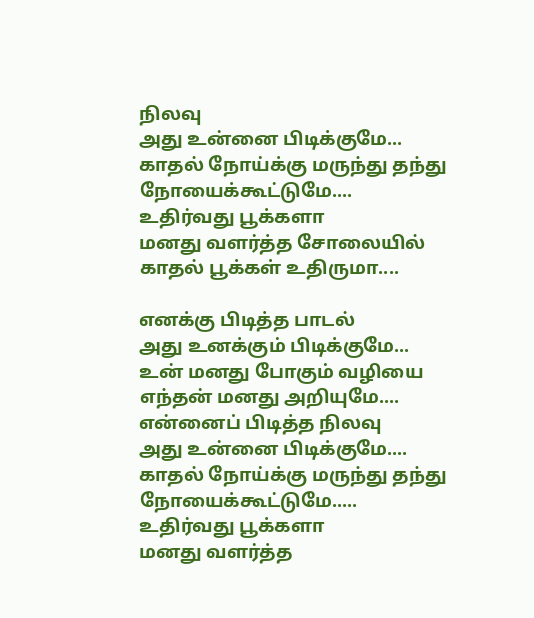நிலவு
அது உன்னை பிடிக்குமே...
காதல் நோய்க்கு மருந்து தந்து
நோயைக்கூட்டுமே....
உதிர்வது பூக்களா
மனது வளர்த்த சோலையில்
காதல் பூக்கள் உதிருமா....

எனக்கு பிடித்த பாடல்
அது உனக்கும் பிடிக்குமே...
உன் மனது போகும் வழியை
எந்தன் மனது அறியுமே....
என்னைப் பிடித்த நிலவு
அது உன்னை பிடிக்குமே....
காதல் நோய்க்கு மருந்து தந்து
நோயைக்கூட்டுமே.....
உதிர்வது பூக்களா
மனது வளர்த்த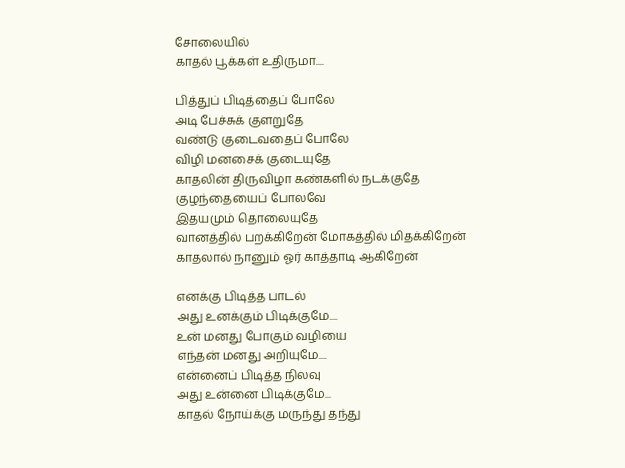சோலையில்
காதல் பூக்கள் உதிருமா....

பித்துப் பிடித்தைப் போலே
அடி பேச்சுக் குளறுதே
வண்டு குடைவதைப் போலே
விழி மனசைக் குடையுதே
காதலின் திருவிழா கண்களில் நடக்குதே
குழந்தையைப் போலவே
இதயமும் தொலையுதே
வானத்தில் பறக்கிறேன் மோகத்தில் மிதக்கிறேன்
காதலால் நானும் ஓர் காத்தாடி ஆகிறேன்

எனக்கு பிடித்த பாடல்
அது உனக்கும் பிடிக்குமே....
உன் மனது போகும் வழியை
எந்தன் மனது அறியுமே....
என்னைப் பிடித்த நிலவு
அது உன்னை பிடிக்குமே...
காதல் நோய்க்கு மருந்து தந்து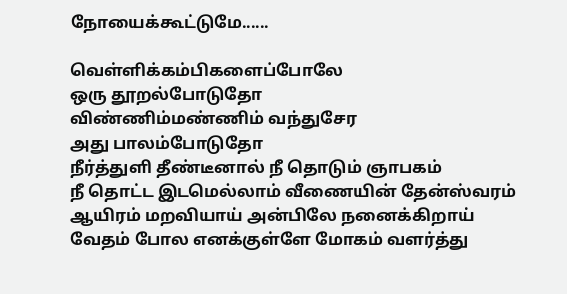நோயைக்கூட்டுமே......

வெள்ளிக்கம்பிகளைப்போலே
ஒரு தூறல்போடுதோ
விண்ணிம்மண்ணிம் வந்துசேர
அது பாலம்போடுதோ
நீர்த்துளி தீண்டீனால் நீ தொடும் ஞாபகம்
நீ தொட்ட இடமெல்லாம் வீணையின் தேன்ஸ்வரம்
ஆயிரம் மறவியாய் அன்பிலே நனைக்கிறாய்
வேதம் போல எனக்குள்ளே மோகம் வளர்த்து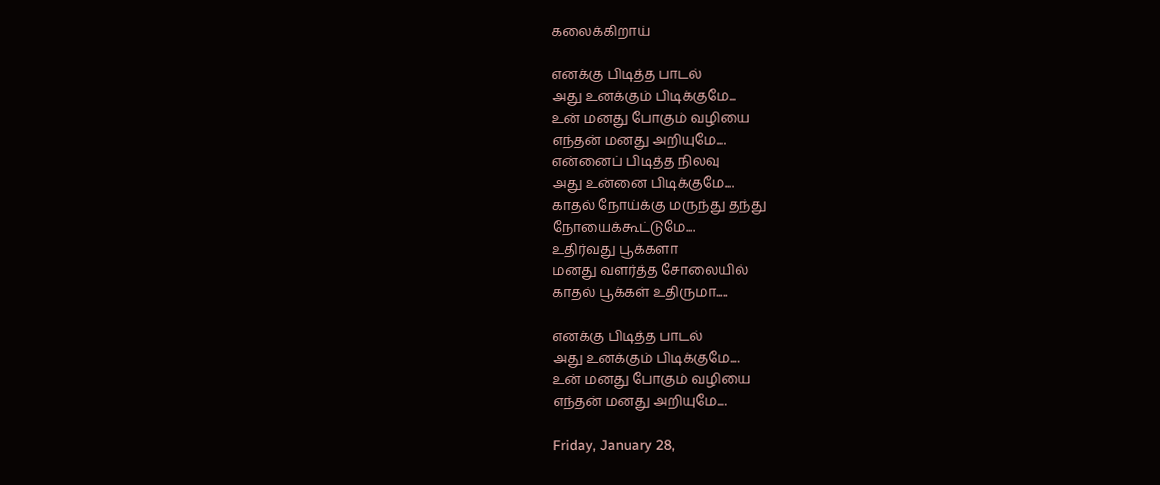கலைக்கிறாய்

எனக்கு பிடித்த பாடல்
அது உனக்கும் பிடிக்குமே...
உன் மனது போகும் வழியை
எந்தன் மனது அறியுமே....
என்னைப் பிடித்த நிலவு
அது உன்னை பிடிக்குமே....
காதல் நோய்க்கு மருந்து தந்து
நோயைக்கூட்டுமே....
உதிர்வது பூக்களா
மனது வளர்த்த சோலையில்
காதல் பூக்கள் உதிருமா.....

எனக்கு பிடித்த பாடல்
அது உனக்கும் பிடிக்குமே....
உன் மனது போகும் வழியை
எந்தன் மனது அறியுமே....

Friday, January 28,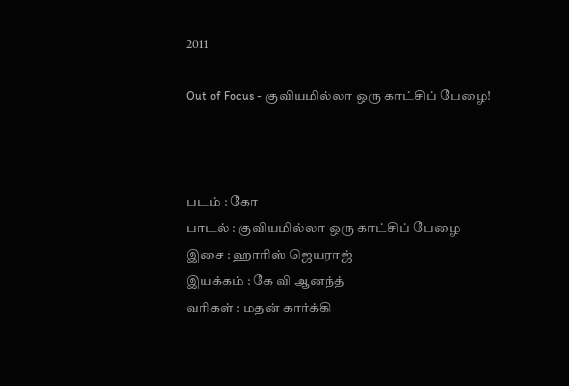2011

Out of Focus - குவியமில்லா ஒரு காட்சிப் பேழை!



படம் : கோ
பாடல் : குவியமில்லா ஒரு காட்சிப் பேழை
இசை : ஹாரிஸ் ஜெயராஜ்
இயக்கம் : கே வி ஆனந்த்
வரிகள் : மதன் கார்க்கி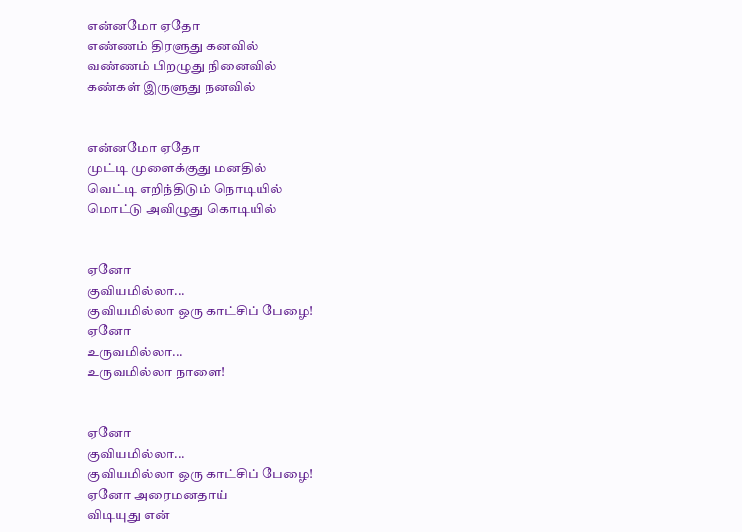என்னமோ ஏதோ
எண்ணம் திரளுது கனவில்
வண்ணம் பிறழுது நினைவில்
கண்கள் இருளுது நனவில்


என்னமோ ஏதோ
முட்டி முளைக்குது மனதில்
வெட்டி எறிந்திடும் நொடியில்
மொட்டு அவிழுது கொடியில்


ஏனோ
குவியமில்லா...
குவியமில்லா ஒரு காட்சிப் பேழை!
ஏனோ
உருவமில்லா...
உருவமில்லா நாளை!


ஏனோ
குவியமில்லா...
குவியமில்லா ஒரு காட்சிப் பேழை!
ஏனோ அரைமனதாய்
விடியுது என்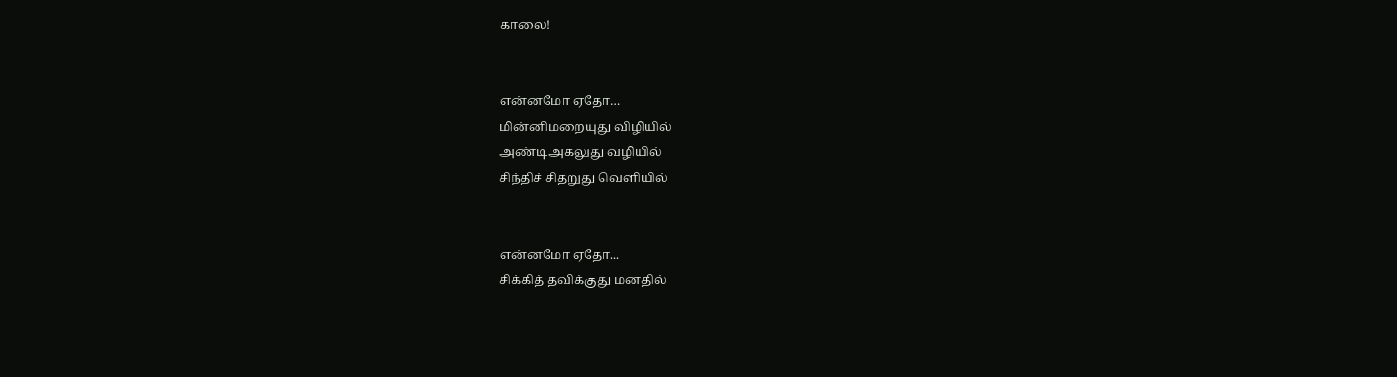காலை!


என்னமோ ஏதோ…
மின்னிமறையுது விழியில்
அண்டிஅகலுது வழியில்
சிந்திச் சிதறுது வெளியில்


என்னமோ ஏதோ...
சிக்கித் தவிக்குது மனதில்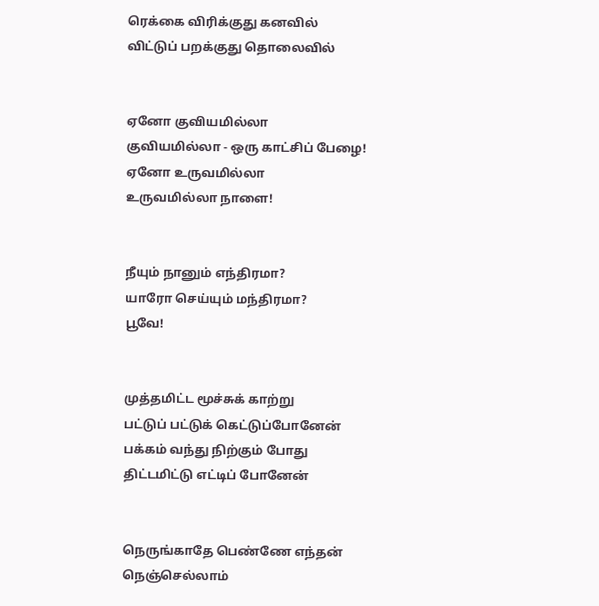ரெக்கை விரிக்குது கனவில்
விட்டுப் பறக்குது தொலைவில்


ஏனோ குவியமில்லா
குவியமில்லா - ஒரு காட்சிப் பேழை!
ஏனோ உருவமில்லா
உருவமில்லா நாளை!


நீயும் நானும் எந்திரமா?
யாரோ செய்யும் மந்திரமா?
பூவே!


முத்தமிட்ட மூச்சுக் காற்று
பட்டுப் பட்டுக் கெட்டுப்போனேன்
பக்கம் வந்து நிற்கும் போது
திட்டமிட்டு எட்டிப் போனேன்


நெருங்காதே பெண்ணே எந்தன்
நெஞ்செல்லாம்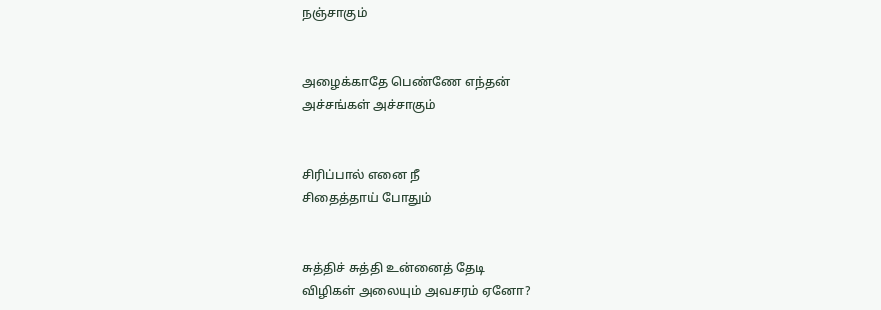நஞ்சாகும்


அழைக்காதே பெண்ணே எந்தன்
அச்சங்கள் அச்சாகும்


சிரிப்பால் எனை நீ
சிதைத்தாய் போதும்


சுத்திச் சுத்தி உன்னைத் தேடி
விழிகள் அலையும் அவசரம் ஏனோ?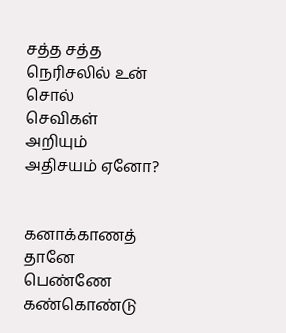சத்த சத்த நெரிசலில் உன் சொல்
செவிகள் அறியும் அதிசயம் ஏனோ?


கனாக்காணத் தானே பெண்ணே
கண்கொண்டு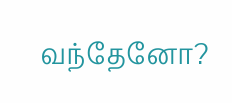வந்தேனோ?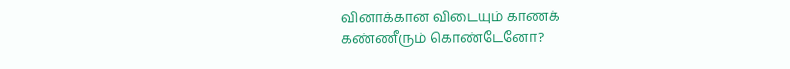வினாக்கான விடையும் காணக்
கண்ணீரும் கொண்டேனோ?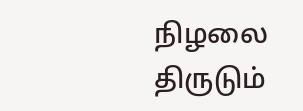நிழலை திருடும்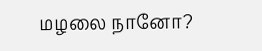மழலை நானோ?